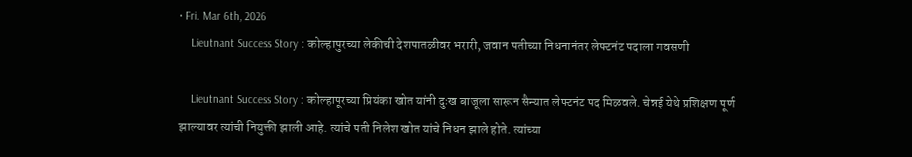• Fri. Mar 6th, 2026
    Lieutnant Success Story : कोल्हापुरच्या लेकीची देशपातळीवर भरारी, जवान पतीच्या निधनानंतर लेफ्टनंट पदाला गवसणी

    Lieutnant Success Story : कोल्हापूरच्या प्रियंका खोत यांनी दुःख बाजूला सारून सैन्यात लेफ्टनंट पद मिळवले. चेन्नई येथे प्रशिक्षण पूर्ण झाल्यावर त्यांची नियुक्ती झाली आहे. त्यांचे पती निलेश खोत यांचे निधन झाले होते. त्यांच्या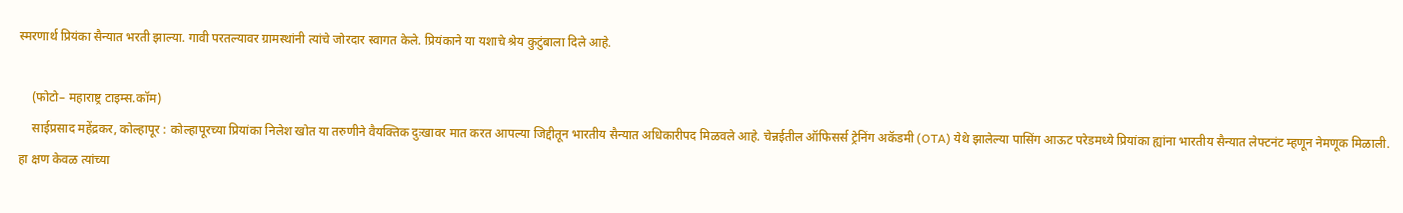स्मरणार्थ प्रियंका सैन्यात भरती झाल्या. गावी परतल्यावर ग्रामस्थांनी त्यांचे जोरदार स्वागत केले. प्रियंकाने या यशाचे श्रेय कुटुंबाला दिले आहे.

    (फोटो– महाराष्ट्र टाइम्स.कॉम)
    साईप्रसाद महेंद्रकर, कोल्हापूर : कोल्हापूरच्या प्रियांका निलेश खोत या तरुणीने वैयक्तिक दुःखावर मात करत आपल्या जिद्दीतून भारतीय सैन्यात अधिकारीपद मिळवले आहे. चेन्नईतील ऑफिसर्स ट्रेनिंग अकॅडमी (OTA) येथे झालेल्या पासिंग आऊट परेडमध्ये प्रियांका ह्यांना भारतीय सैन्यात लेफ्टनंट म्हणून नेमणूक मिळाली. हा क्षण केवळ त्यांच्या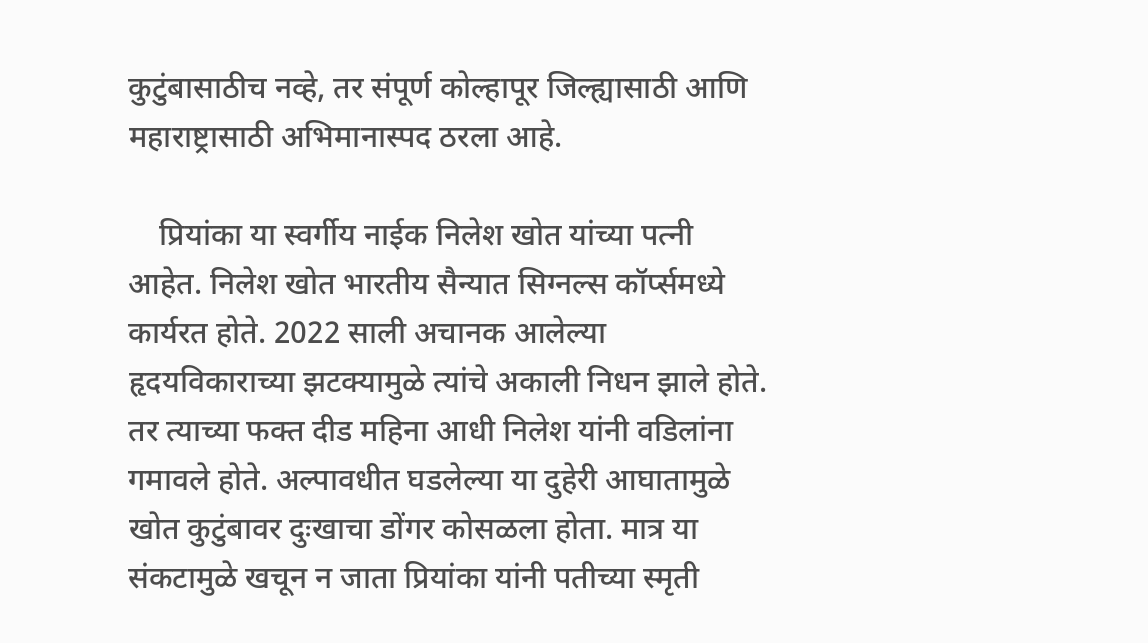कुटुंबासाठीच नव्हे, तर संपूर्ण कोल्हापूर जिल्ह्यासाठी आणि महाराष्ट्रासाठी अभिमानास्पद ठरला आहे.

    प्रियांका या स्वर्गीय नाईक निलेश खोत यांच्या पत्नी आहेत. निलेश खोत भारतीय सैन्यात सिग्नल्स कॉर्प्समध्ये कार्यरत होते. 2022 साली अचानक आलेल्या हृदयविकाराच्या झटक्यामुळे त्यांचे अकाली निधन झाले होते. तर त्याच्या फक्त दीड महिना आधी निलेश यांनी वडिलांना गमावले होते. अल्पावधीत घडलेल्या या दुहेरी आघातामुळे खोत कुटुंबावर दुःखाचा डोंगर कोसळला होता. मात्र या संकटामुळे खचून न जाता प्रियांका यांनी पतीच्या स्मृती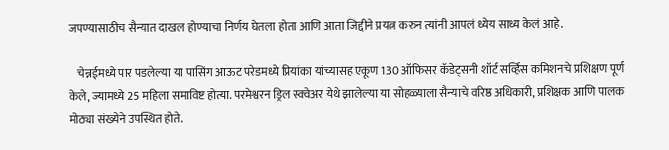जपण्यासाठीच सैन्यात दाखल होण्याचा निर्णय घेतला होता आणि आता जिद्दीने प्रयत्न करुन त्यांनी आपलं ध्येय साध्य केलं आहे.

    चेन्नईमध्ये पार पडलेल्या या पासिंग आऊट परेडमध्ये प्रियांका यांच्यासह एकूण 130 ऑफिसर कॅडेट्सनी शॉर्ट सर्व्हिस कमिशनचे प्रशिक्षण पूर्ण केले, ज्यामध्ये 25 महिला समाविष्ट होत्या. परमेश्वरन ड्रिल स्क्वेअर येथे झालेल्या या सोहळ्याला सैन्याचे वरिष्ठ अधिकारी, प्रशिक्षक आणि पालक मोठ्या संख्येने उपस्थित होते.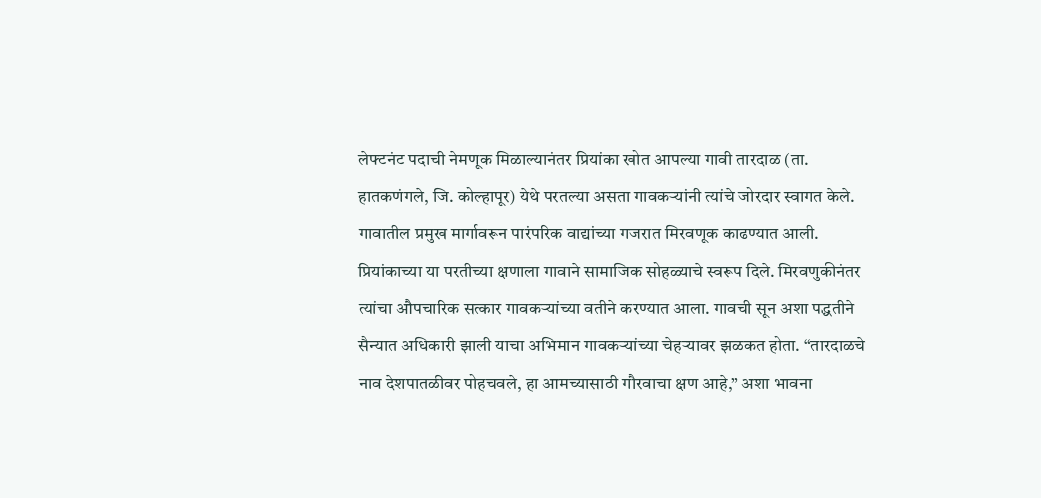लेफ्टनंट पदाची नेमणूक मिळाल्यानंतर प्रियांका खोत आपल्या गावी तारदाळ (ता. हातकणंगले, जि. कोल्हापूर) येथे परतल्या असता गावकऱ्यांनी त्यांचे जोरदार स्वागत केले. गावातील प्रमुख मार्गावरून पारंपरिक वाद्यांच्या गजरात मिरवणूक काढण्यात आली. प्रियांकाच्या या परतीच्या क्षणाला गावाने सामाजिक सोहळ्याचे स्वरूप दिले. मिरवणुकीनंतर त्यांचा औपचारिक सत्कार गावकऱ्यांच्या वतीने करण्यात आला. गावची सून अशा पद्धतीने सैन्यात अधिकारी झाली याचा अभिमान गावकऱ्यांच्या चेहऱ्यावर झळकत होता. “तारदाळचे नाव देशपातळीवर पोहचवले, हा आमच्यासाठी गौरवाचा क्षण आहे,” अशा भावना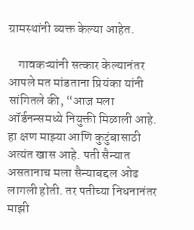ग्रामस्थांनी व्यक्त केल्या आहेत.

    गावकऱ्यांनी सत्कार केल्यानंतर आपले मत मांडताना प्रियंका यांनी सांगितले की, “आज मला ऑर्डनन्समध्ये नियुक्ती मिळाली आहे. हा क्षण माझ्या आणि कुटुंबासाठी अत्यंत खास आहे. पती सैन्यात असतानाच मला सैन्याबद्दल ओढ लागली होती. तर पतीच्या निधनानंतर माझी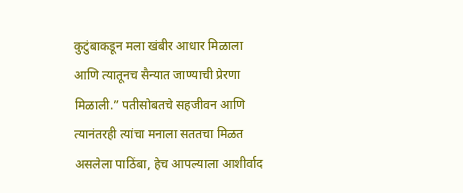कुटुंबाकडून मला खंबीर आधार मिळाला आणि त्यातूनच सैन्यात जाण्याची प्रेरणा मिळाली.” पतीसोबतचे सहजीवन आणि त्यानंतरही त्यांचा मनाला सततचा मिळत असलेला पाठिंबा, हेच आपल्याला आशीर्वाद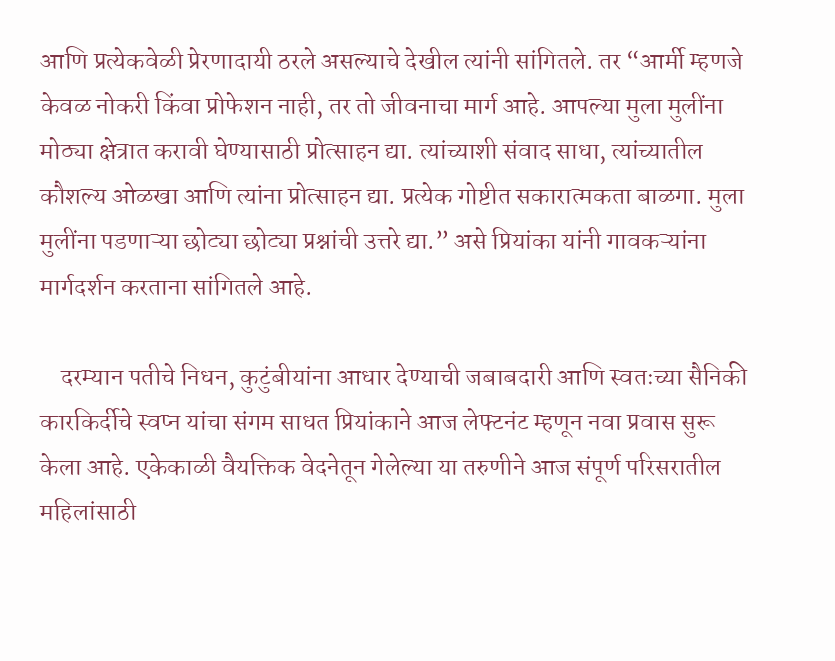आणि प्रत्येकवेळी प्रेरणादायी ठरले असल्याचे देखील त्यांनी सांगितले. तर “आर्मी म्हणजे केवळ नोकरी किंवा प्रोफेशन नाही, तर तो जीवनाचा मार्ग आहे. आपल्या मुला मुलींना मोठ्या क्षेत्रात करावी घेण्यासाठी प्रोत्साहन द्या. त्यांच्याशी संवाद साधा, त्यांच्यातील कौशल्य ओळखा आणि त्यांना प्रोत्साहन द्या. प्रत्येक गोष्टीत सकारात्मकता बाळगा. मुला मुलींना पडणाऱ्या छोट्या छोट्या प्रश्नांची उत्तरे द्या.” असे प्रियांका यांनी गावकऱ्यांना मार्गदर्शन करताना सांगितले आहे.

    दरम्यान पतीचे निधन, कुटुंबीयांना आधार देण्याची जबाबदारी आणि स्वतःच्या सैनिकी कारकिर्दीचे स्वप्न यांचा संगम साधत प्रियांकाने आज लेफ्टनंट म्हणून नवा प्रवास सुरू केला आहे. एकेकाळी वैयक्तिक वेदनेतून गेलेल्या या तरुणीने आज संपूर्ण परिसरातील महिलांसाठी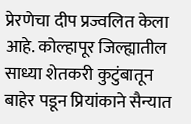प्रेरणेचा दीप प्रज्वलित केला आहे. कोल्हापूर जिल्ह्यातील साध्या शेतकरी कुटुंबातून बाहेर पडून प्रियांकाने सैन्यात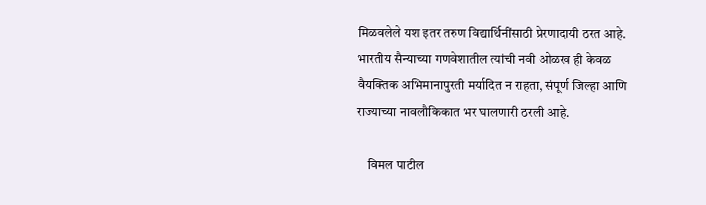मिळवलेले यश इतर तरुण विद्यार्थिनींसाठी प्रेरणादायी ठरत आहे. भारतीय सैन्याच्या गणवेशातील त्यांची नवी ओळख ही केवळ वैयक्तिक अभिमानापुरती मर्यादित न राहता, संपूर्ण जिल्हा आणि राज्याच्या नावलौकिकात भर घालणारी ठरली आहे.

    विमल पाटील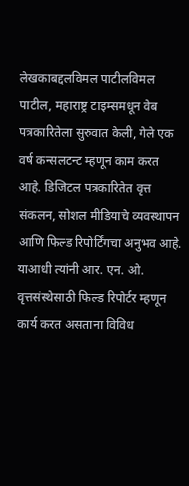लेखकाबद्दलविमल पाटीलविमल पाटील, महाराष्ट्र टाइम्समधून वेब पत्रकारितेला सुरुवात केली, गेले एक वर्ष कन्सलटन्ट म्हणून काम करत आहे. डिजिटल पत्रकारितेत वृत्त संकलन, सोशल मीडियाचे व्यवस्थापन आणि फिल्ड रिपोर्टिंगचा अनुभव आहे. याआधी त्यांनी आर. एन. ओ. वृत्तसंस्थेसाठी फिल्ड रिपोर्टर म्हणून कार्य करत असताना विविध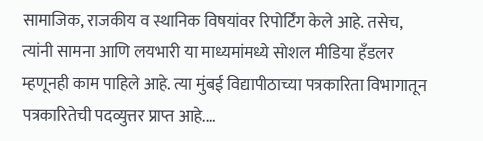सामाजिक, राजकीय व स्थानिक विषयांवर रिपोर्टिंग केले आहे. तसेच, त्यांनी सामना आणि लयभारी या माध्यमांमध्ये सोशल मीडिया हँडलर म्हणूनही काम पाहिले आहे. त्या मुंबई विद्यापीठाच्या पत्रकारिता विभागातून पत्रकारितेची पदव्युत्तर प्राप्त आहे.…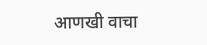आणखी वाचा